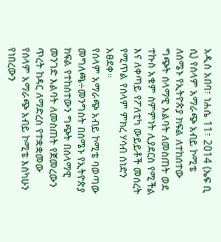አዲስ አበባ፣ ነሐሴ 11፣ 2014 (ኤፍ ቢ ሲ) የሰላም አማራጭ አብይ ኮሚቴ ለሰሜኑ የኢትዮጵያ ክፍል ለተከሰተው ግጭት ሰላማዊ እልባት ለመስጠት ወደ ተኩስ አቁም ስምምነት ሊያደርስ የሚችል እና ለቀጣይ የፖለቲካ ውይይቶች መሰረት የሚጥል የሰላም ምክረ ሃሳብ ሰነድን አፀደቀ።
የሰላም አማራጭ አብይ ኮሚቴ ባወጣው መግለጫ÷መንግስት በሰሜኑ የኢትዮጵያ ክፍል የተከሰተውን ግጭት በሰላማዊ መንገድ እልባት ለመስጠት የጀመረውን ጥረት ከዳር ለማድረስ የተቋቋመው የሰላም አማራጭ አብይ ኮሚቴ እስካሁን የነበረውን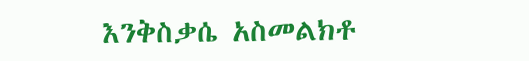እንቅስቃሴ አስመልክቶ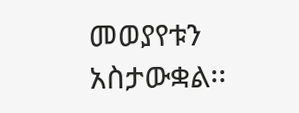መወያየቱን አስታውቋል፡፡